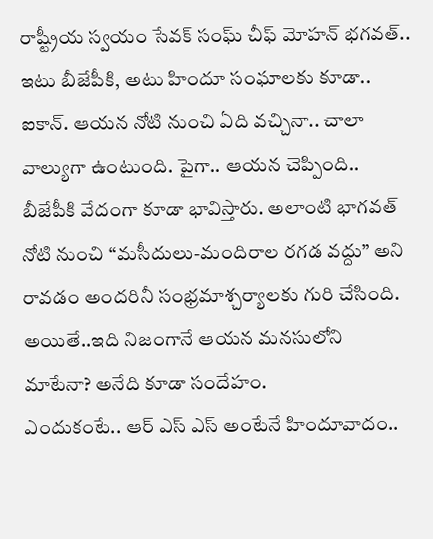రాష్ట్రీయ స్వయం సేవక్ సంఘ్ చీఫ్ మోహన్ భగవత్.. ఇటు బీజేపీకి, అటు హిందూ సంఘాలకు కూడా.. ఐకాన్. ఆయన నోటి నుంచి ఏది వచ్చినా.. చాలా వాల్యుగా ఉంటుంది. పైగా.. ఆయన చెప్పింది.. బీజేపీకి వేదంగా కూడా భావిస్తారు. అలాంటి భాగవత్ నోటి నుంచి “మసీదులు-మందిరాల రగడ వద్దు” అని రావడం అందరినీ సంభ్రమాశ్చర్యాలకు గురి చేసింది. అయితే..ఇది నిజంగానే ఆయన మనసులోని మాటేనా? అనేది కూడా సందేహం.
ఎందుకంటే.. ఆర్ ఎస్ ఎస్ అంటేనే హిందూవాదం..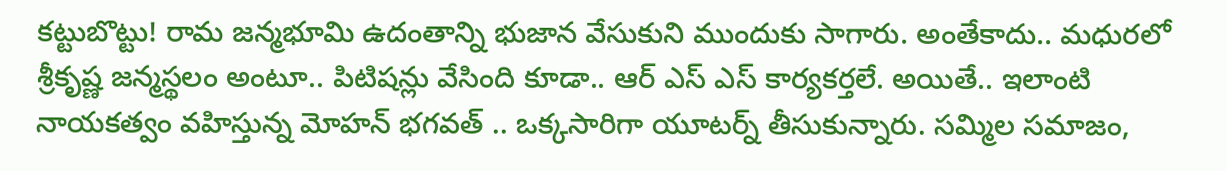కట్టుబొట్టు! రామ జన్మభూమి ఉదంతాన్ని భుజాన వేసుకుని ముందుకు సాగారు. అంతేకాదు.. మధురలో శ్రీకృష్ణ జన్మస్థలం అంటూ.. పిటిషన్లు వేసింది కూడా.. ఆర్ ఎస్ ఎస్ కార్యకర్తలే. అయితే.. ఇలాంటి నాయకత్వం వహిస్తున్న మోహన్ భగవత్ .. ఒక్కసారిగా యూటర్న్ తీసుకున్నారు. సమ్మిల సమాజం,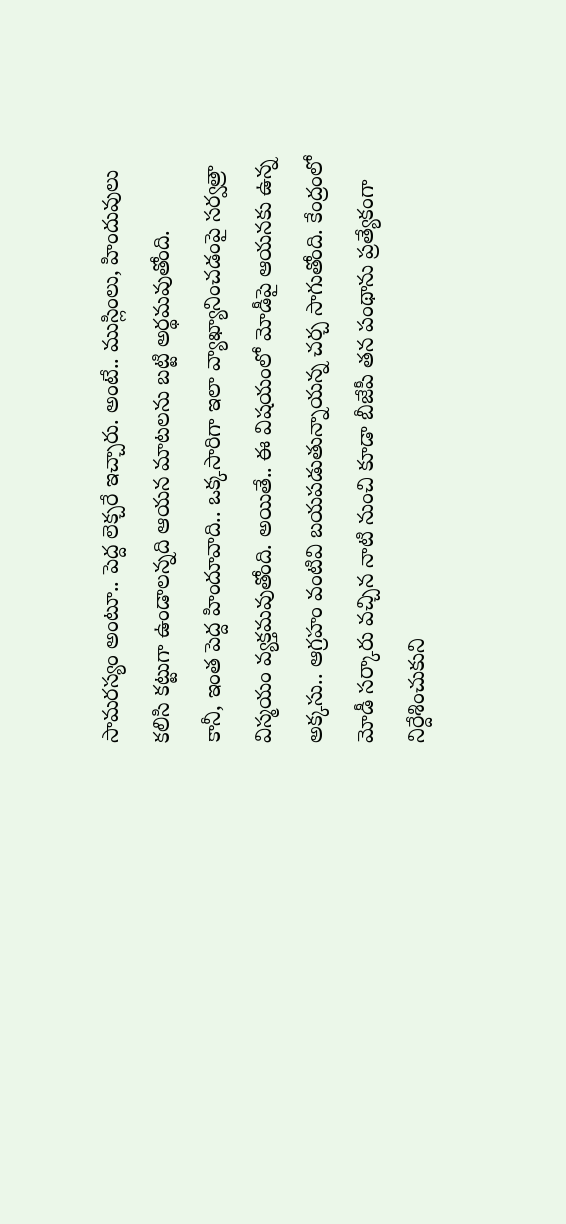సామరస్యం అంటూ.. పెద్ద లెక్చరే ఇచ్చారు. అంటే.. ముస్లింలు, హిందువులు కలిసి కట్టుగా ఉండాలన్నది ఆయన మాటలను బట్టి అర్థమవుతోంది.
కానీ, ఇంత పెద్ద హిందూవాది.. ఒక్కసారిగా ఇలా వ్యాఖ్యానించడంపై సర్వత్రా విస్మయం వ్యక్తమవుతోంది. అయితే.. ఈ విషయంలో మోడీపై ఆయనకు ఉన్న అక్కసు.. ఆగ్రహం వంటివి బయపడుతున్నాయన్న చర్చ సాగుతోంది. కేంద్రంలో మోడీ సర్కారు వచ్చిన నాటి నుంచి కూడా బీజేపీ తన పంథాను ప్రత్యేకంగా నిర్దేశించుకుని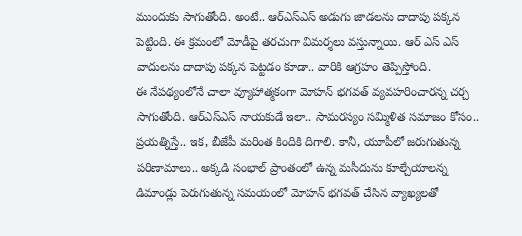ముందుకు సాగుతోంది. అంటే.. ఆర్ఎస్ఎస్ అడుగు జాడలను దాదాపు పక్కన పెట్టింది. ఈ క్రమంలో మోడీపై తరచుగా విమర్శలు వస్తున్నాయి. ఆర్ ఎస్ ఎస్ వాదులను దాదాపు పక్కన పెట్టడం కూడా.. వారికి ఆగ్రహం తెప్పిస్తోంది.
ఈ నేపథ్యంలోనే చాలా వ్యూహాత్మకంగా మోహన్ భగవత్ వ్యవహరించారన్న చర్చ సాగుతోంది. ఆర్ఎస్ఎస్ నాయకుడే ఇలా.. సామరస్యం సమ్మిళిత సమాజం కోసం.. ప్రయత్నిస్తే.. ఇక, బీజేపీ మరింత కిందికి దిగాలి. కానీ, యూపీలో జరుగుతున్న పరిణామాలు.. అక్కడి సంభాల్ ప్రాంతంలో ఉన్న మసీదును కూల్చేయాలన్న డిమాండ్లు పెరుగుతున్న సమయంలో మోహన్ భగవత్ చేసిన వ్యాఖ్యలతో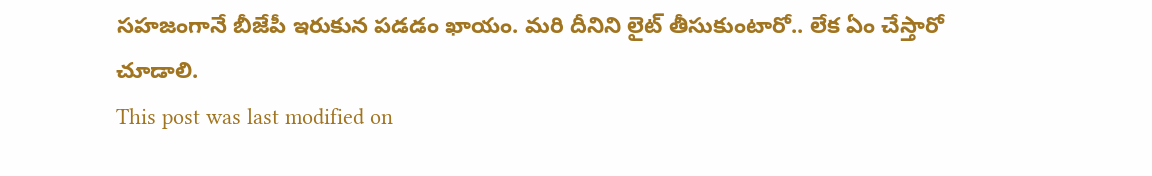సహజంగానే బీజేపీ ఇరుకున పడడం ఖాయం. మరి దీనిని లైట్ తీసుకుంటారో.. లేక ఏం చేస్తారో చూడాలి.
This post was last modified on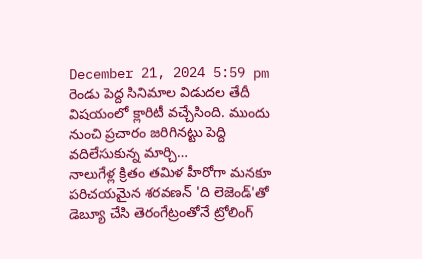December 21, 2024 5:59 pm
రెండు పెద్ద సినిమాల విడుదల తేదీ విషయంలో క్లారిటీ వచ్చేసింది. ముందు నుంచి ప్రచారం జరిగినట్టు పెద్ది వదిలేసుకున్న మార్చి…
నాలుగేళ్ల క్రితం తమిళ హీరోగా మనకూ పరిచయమైన శరవణన్ 'ది లెజెండ్'తో డెబ్యూ చేసి తెరంగేట్రంతోనే ట్రోలింగ్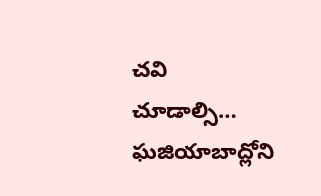చవి చూడాల్సి…
ఘజియాబాద్లోని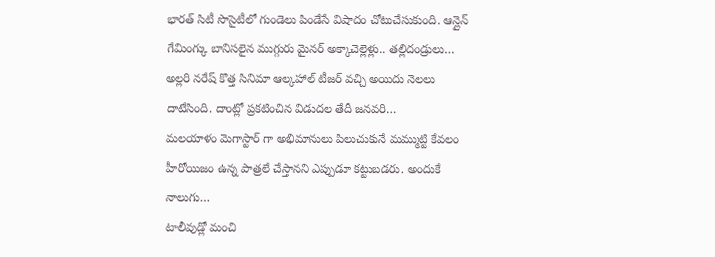భారత్ సిటీ సొసైటీలో గుండెలు పిండేసే విషాదం చోటుచేసుకుంది. ఆన్లైన్ గేమింగ్కు బానిసలైన ముగ్గురు మైనర్ అక్కాచెల్లెళ్లు.. తల్లిదండ్రులు…
అల్లరి నరేష్ కొత్త సినిమా ఆల్కహాల్ టీజర్ వచ్చి అయిదు నెలలు దాటేసింది. దాంట్లో ప్రకటించిన విడుదల తేదీ జనవరి…
మలయాళం మెగాస్టార్ గా అభిమానులు పిలుచుకునే మమ్ముట్టి కేవలం హీరోయిజం ఉన్న పాత్రలే చేస్తానని ఎప్పుడూ కట్టుబడరు. అందుకే నాలుగు…
టాలీవుడ్లో మంచి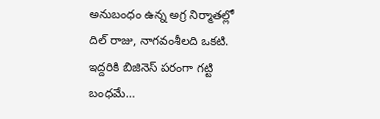అనుబంధం ఉన్న అగ్ర నిర్మాతల్లో దిల్ రాజు, నాగవంశీలది ఒకటి. ఇద్దరికి బిజినెస్ పరంగా గట్టి బంధమే…